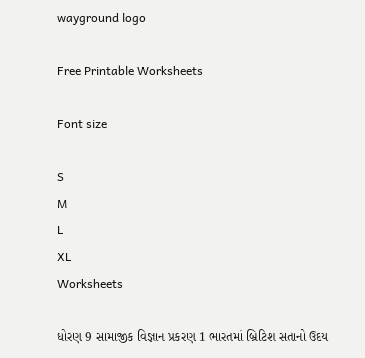wayground logo

Free Printable Worksheets

Font size

S
M
L
XL
Worksheets

ધોરણ 9 સામાજીક વિજ્ઞાન પ્રકરણ 1 ભારતમાં બ્રિટિશ સતાનો ઉદય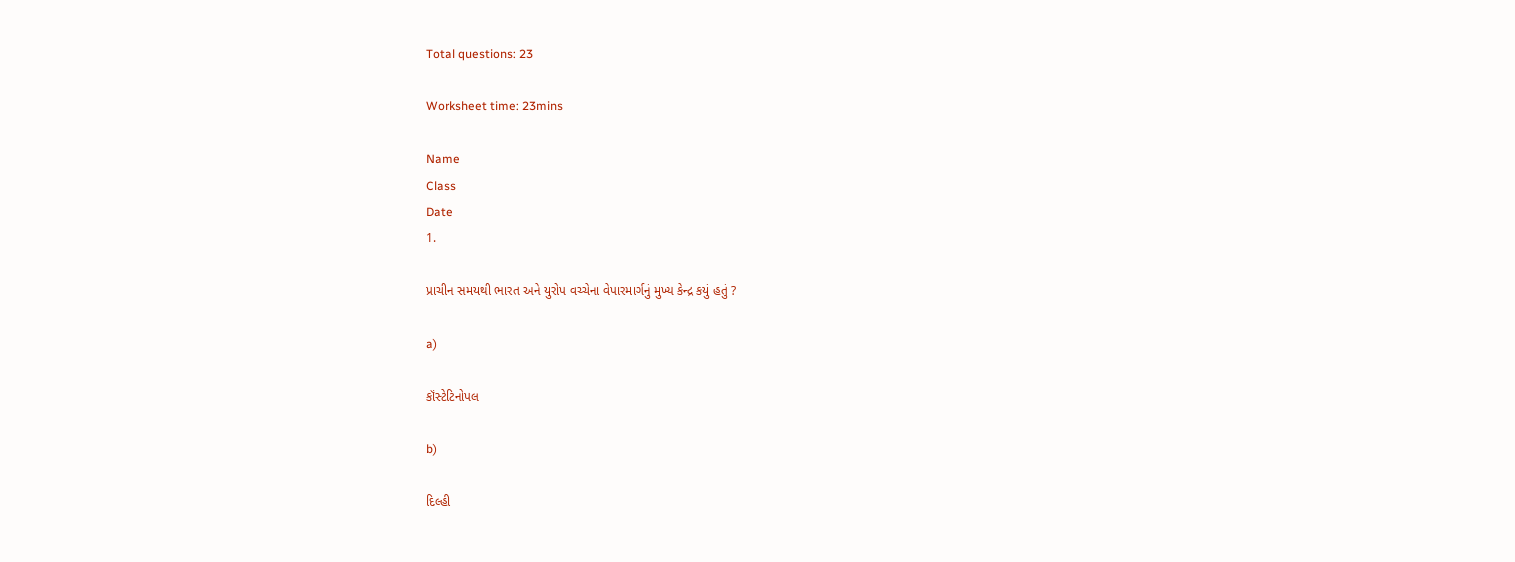Total questions: 23

Worksheet time: 23mins

Name
Class
Date
1.

પ્રાચીન સમયથી ભારત અને યુરોપ વચ્ચેના વેપારમાર્ગનું મુખ્ય કેન્દ્ર કયું હતું ?

a)

કૉંસ્ટેટિનોપલ

b)

દિલ્હી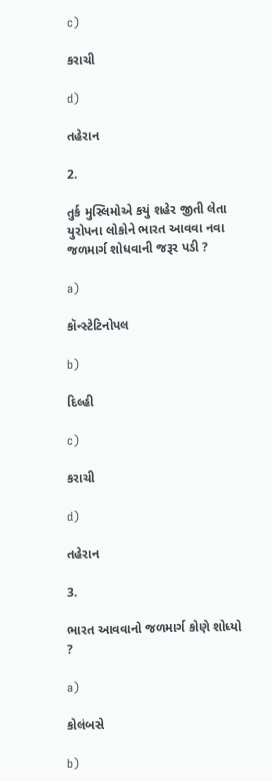c)

કરાચી

d)

તહેરાન

2.

તુર્ક મુસ્લિમોએ કયું શહેર જીતી લેતા યુરોપના લોકોને ભારત આવવા નવા જળમાર્ગ શોધવાની જરૂર પડી ?

a)

કૉન્સ્ટેટિનોપલ

b)

દિલ્હી

c)

કરાચી

d)

તહેરાન

3.

ભારત આવવાનો જળમાર્ગ કોણે શોધ્યો ?

a)

કોલંબસે

b)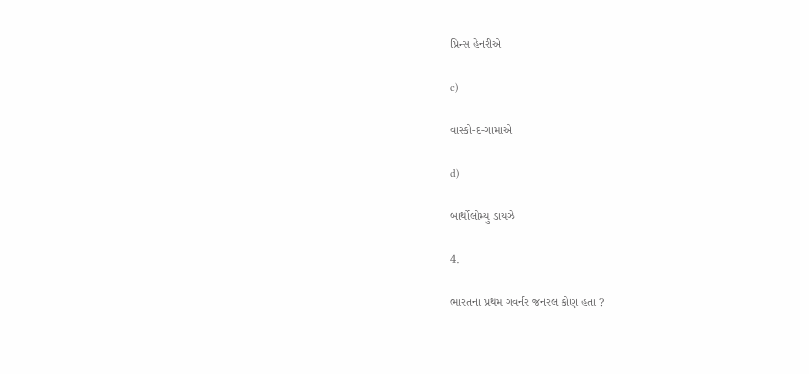પ્રિન્સ હેનરીએ

c)

વાસ્કો-દ-ગામાએ

d)

બાર્થોલોમ્યુ ડાયઝે

4.

ભારતના પ્રથમ ગવર્નર જનરલ કોણ હતા ?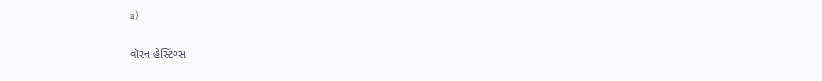a)

વૉરન હેસ્ટિંગ્સ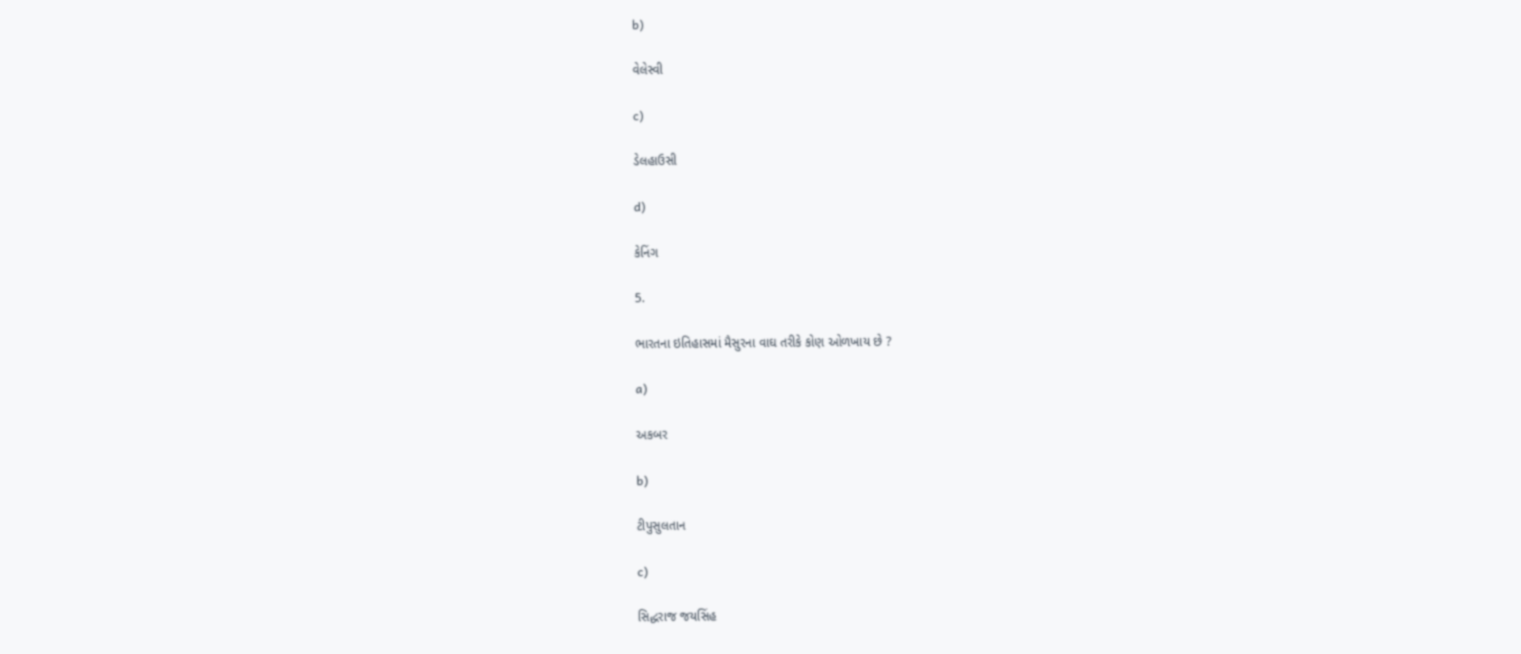b)

વેલેસ્વી

c)

ડેલહાઉસી

d)

કેનિંગ

5.

ભારતના ઇતિહાસમાં મૈસુરના વાઘ તરીકે કોણ ઓળખાય છે ?

a)

અકબર

b)

ટીપુસુલતાન

c)

સિદ્ધરાજ જયસિંહ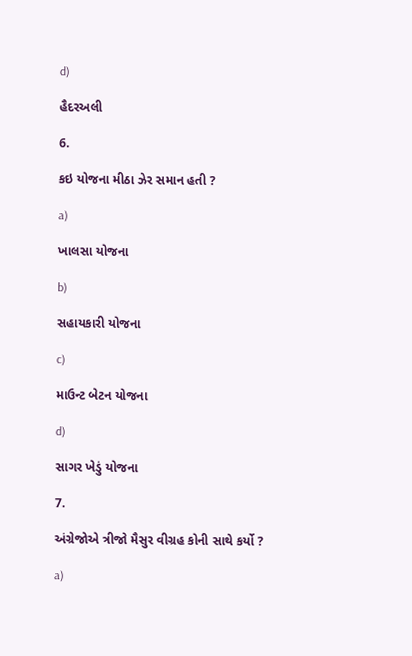d)

હૈદરઅલી

6.

કઇ યોજના મીઠા ઝેર સમાન હતી ?

a)

ખાલસા યોજના

b)

સહાયકારી યોજના

c)

માઉન્ટ બેટન યોજના

d)

સાગર ખેડું યોજના

7.

અંગ્રેજોએ ત્રીજો મૈસુર વીગ્રહ કોની સાથે કર્યો ?

a)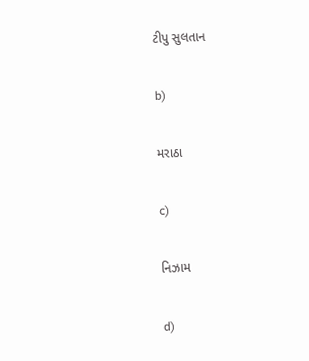ટીપુ સુલતાન

b)

મરાઠા

c)

નિઝામ

d)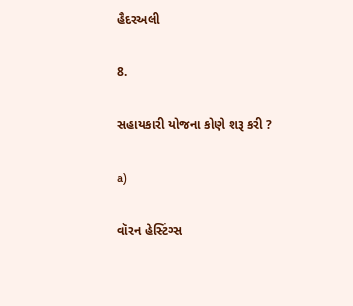હૈદરઅલી

8.

સહાયકારી યોજના કોણે શરૂ કરી ?

a)

વૉરન હેસ્ટિંગ્સ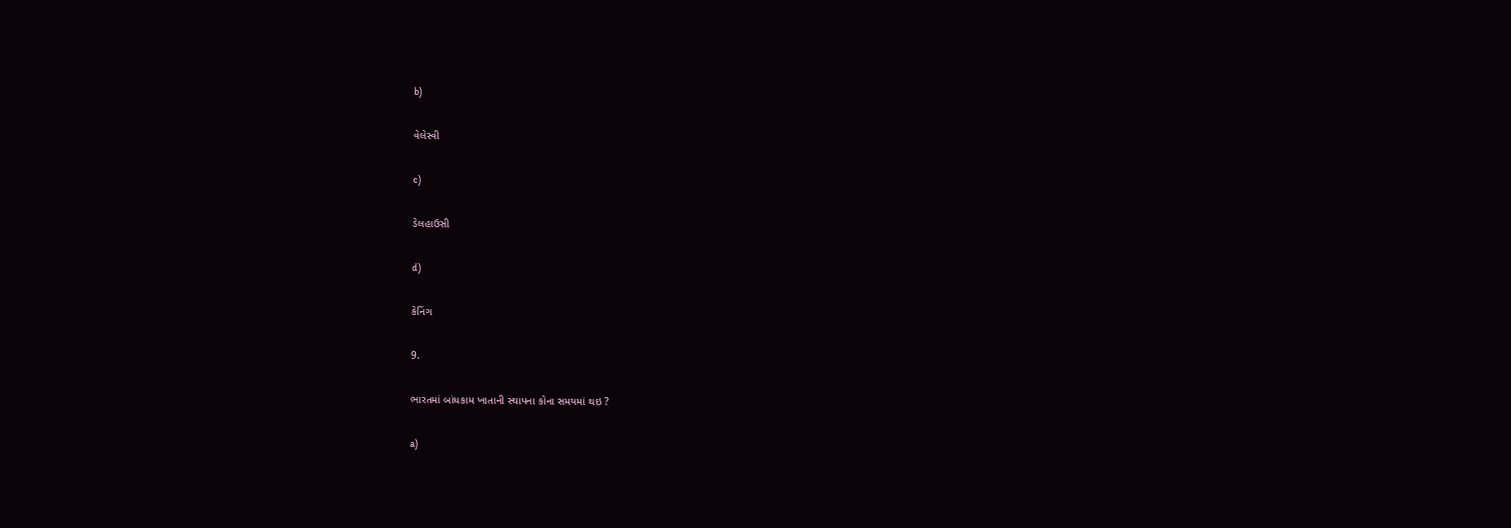b)

વેલેસ્વી

c)

ડેલહાઉસી

d)

કેનિંગ

9.

ભારતમાં બાંધકામ ખાતાની સ્થાપના કોના સમયમાં થઇ ?

a)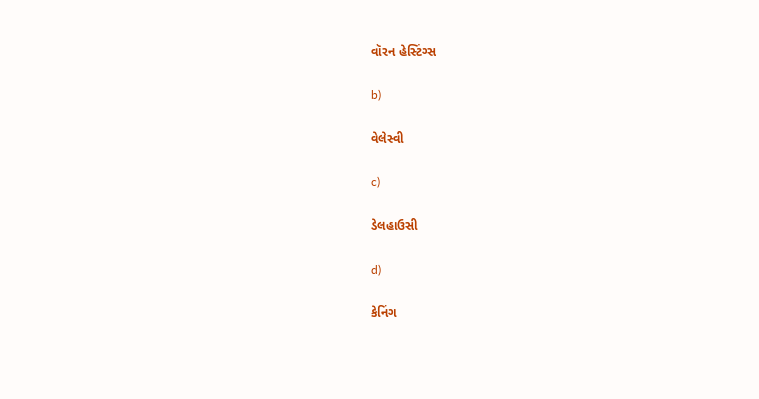વૉરન હેસ્ટિંગ્સ

b)

વેલેસ્વી

c)

ડેલહાઉસી

d)

કેનિંગ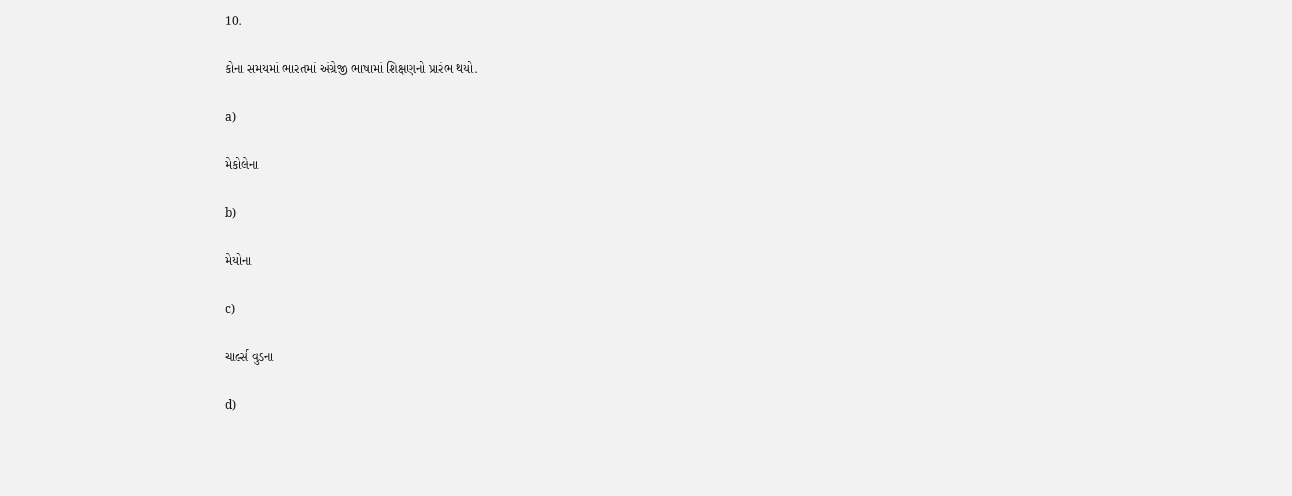10.

કોના સમયમાં ભારતમાં અંગ્રેજી ભાષામાં શિક્ષણનો પ્રારંભ થયો.

a)

મેકોલેના

b)

મેયોના

c)

ચાર્લ્સ વુડના

d)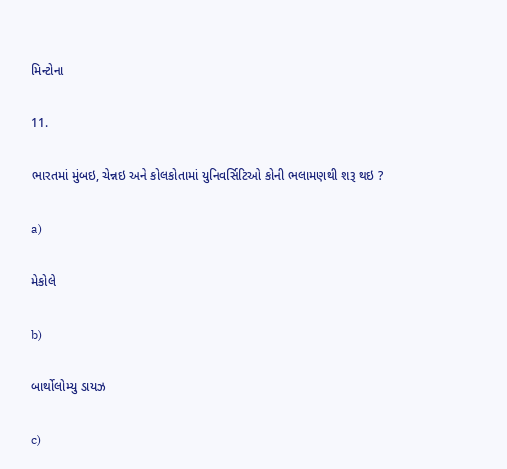મિન્ટોના

11.

ભારતમાં મુંબઇ, ચેન્નઇ અને કોલકોતામાં યુનિવર્સિટિઓ કોની ભલામણથી શરૂ થઇ ?

a)

મેકોલે

b)

બાર્થોલોમ્યુ ડાયઝ

c)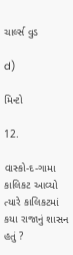ચાર્લ્સ વુડ

d)

મિન્ટો

12.

વાસ્કો-દ-ગામા કાલિકટ આવ્યો ત્યારે કાલિકટમાં કયા રાજાનું શાસન હતું ?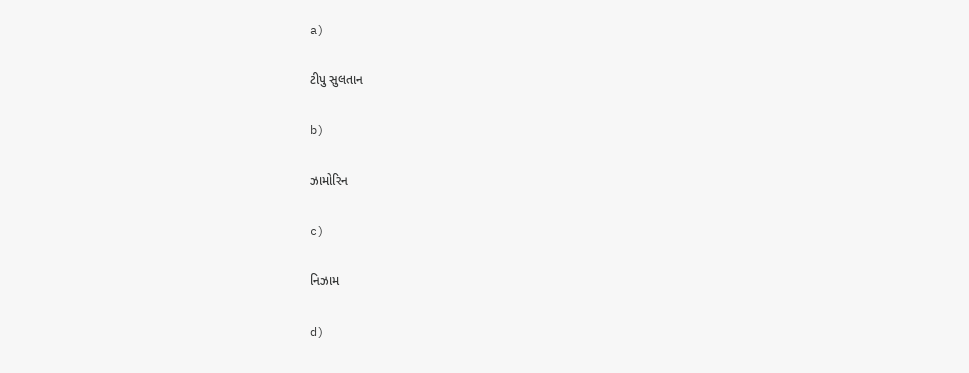a)

ટીપુ સુલતાન

b)

ઝામોરિન

c)

નિઝામ

d)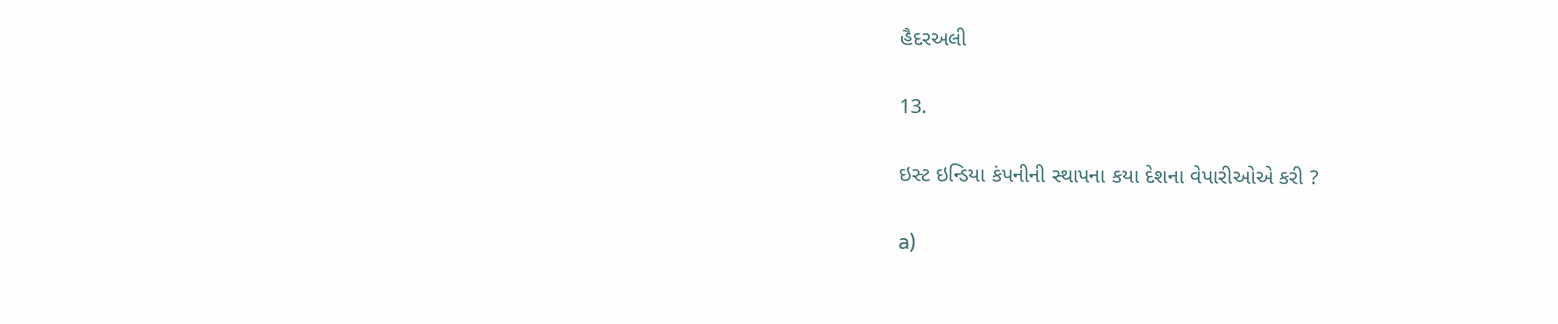હૈદરઅલી

13.

ઇસ્ટ ઇન્ડિયા કંપનીની સ્થાપના કયા દેશના વેપારીઓએ કરી ?

a)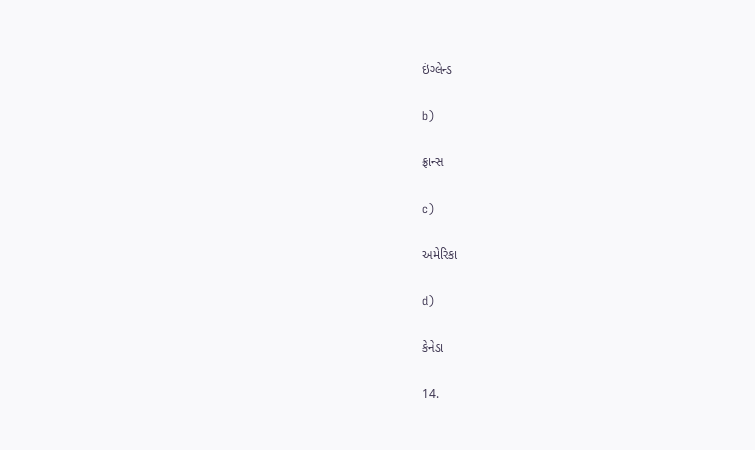ઇંગ્લેન્ડ

b)

ફ્રાન્સ

c)

અમેરિકા

d)

કેનેડા

14.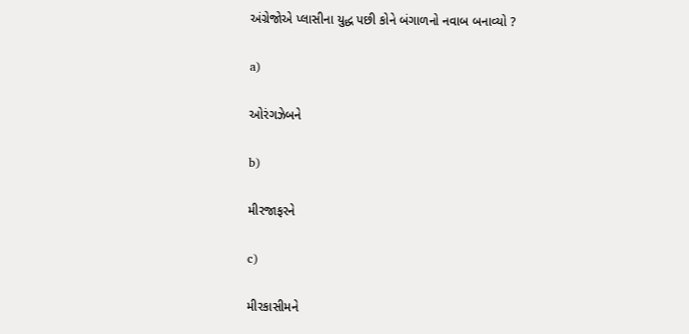અંગ્રેજોએ પ્લાસીના યુદ્ધ પછી કોને બંગાળનો નવાબ બનાવ્યો ?

a)

ઓરંગઝેબને

b)

મીરજાફરને

c)

મીરકાસીમને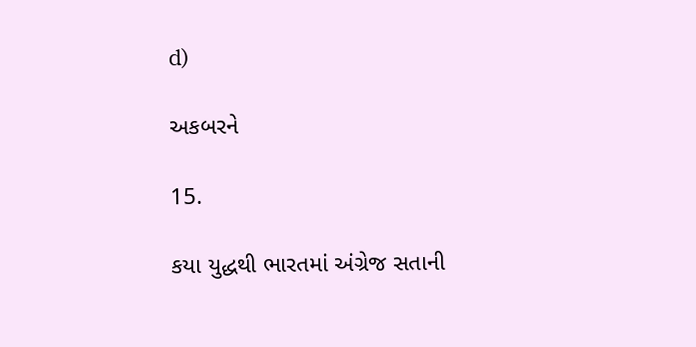d)

અકબરને

15.

કયા યુદ્ધથી ભારતમાં અંગ્રેજ સતાની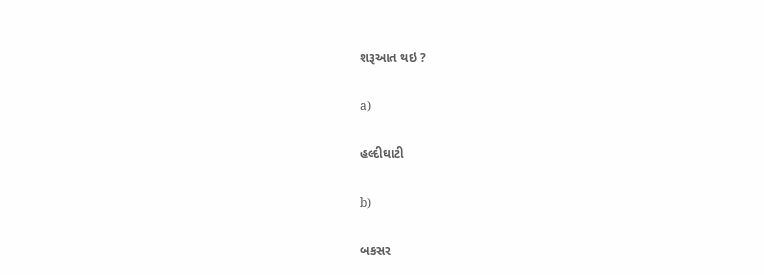શરૂઆત થઇ ?

a)

હલ્દીઘાટી

b)

બકસર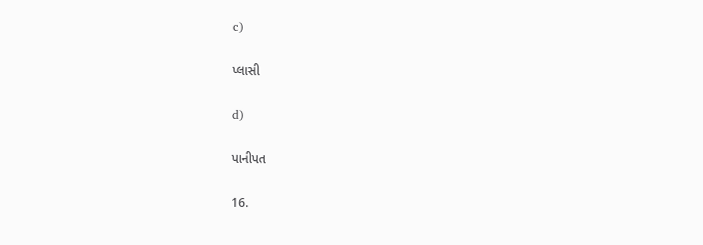c)

પ્લાસી

d)

પાનીપત

16.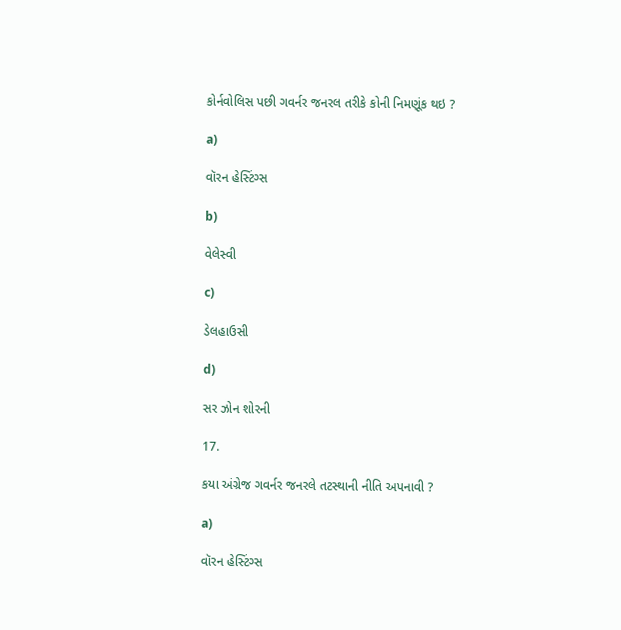કોર્નવોલિસ પછી ગવર્નર જનરલ તરીકે કોની નિમણૂંક થઇ ?

a)

વૉરન હેસ્ટિંગ્સ

b)

વેલેસ્વી

c)

ડેલહાઉસી

d)

સર ઝોન શોરની

17.

કયા અંગ્રેજ ગવર્નર જનરલે તટસ્થાની નીતિ અપનાવી ?

a)

વૉરન હેસ્ટિંગ્સ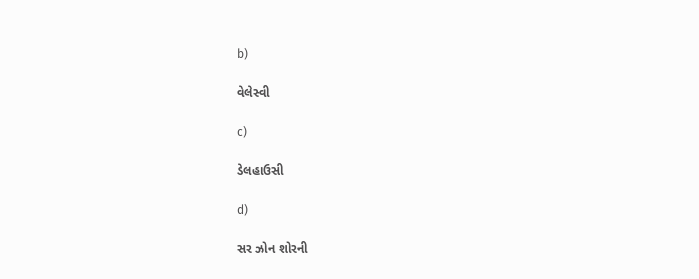b)

વેલેસ્વી

c)

ડેલહાઉસી

d)

સર ઝોન શોરની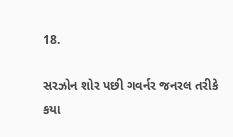18.

સરઝોન શોર પછી ગવર્નર જનરલ તરીકે કયા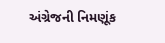અંગ્રેજની નિમણૂંક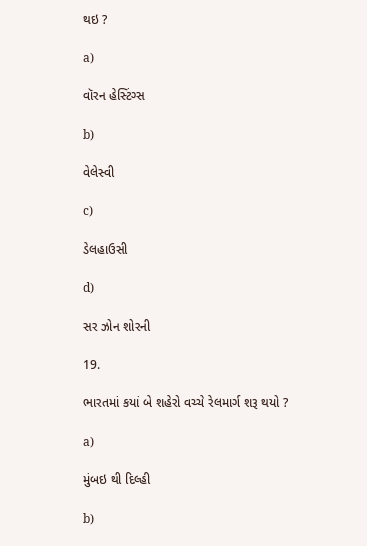થઇ ?

a)

વૉરન હેસ્ટિંગ્સ

b)

વેલેસ્વી

c)

ડેલહાઉસી

d)

સર ઝોન શોરની

19.

ભારતમાં કયાં બે શહેરો વચ્ચે રેલમાર્ગ શરૂ થયો ?

a)

મુંબઇ થી દિલ્હી

b)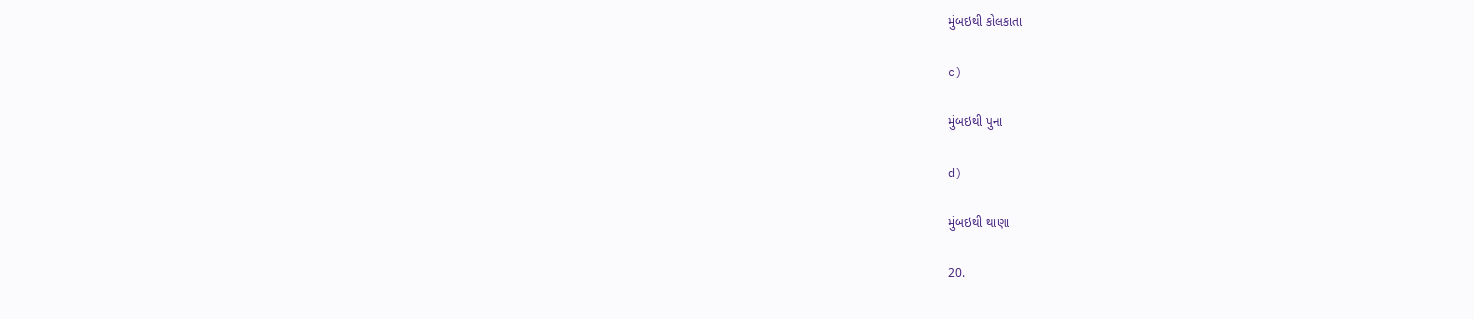મુંબઇથી કોલકાતા

c)

મુંબઇથી પુના

d)

મુંબઇથી થાણા

20.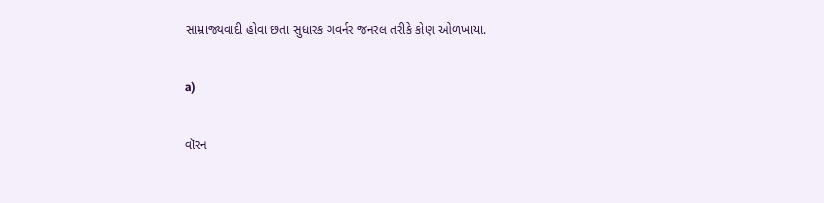સામ્રાજ્યવાદી હોવા છતા સુધારક ગવર્નર જનરલ તરીકે કોણ ઓળખાયા.

a)

વૉરન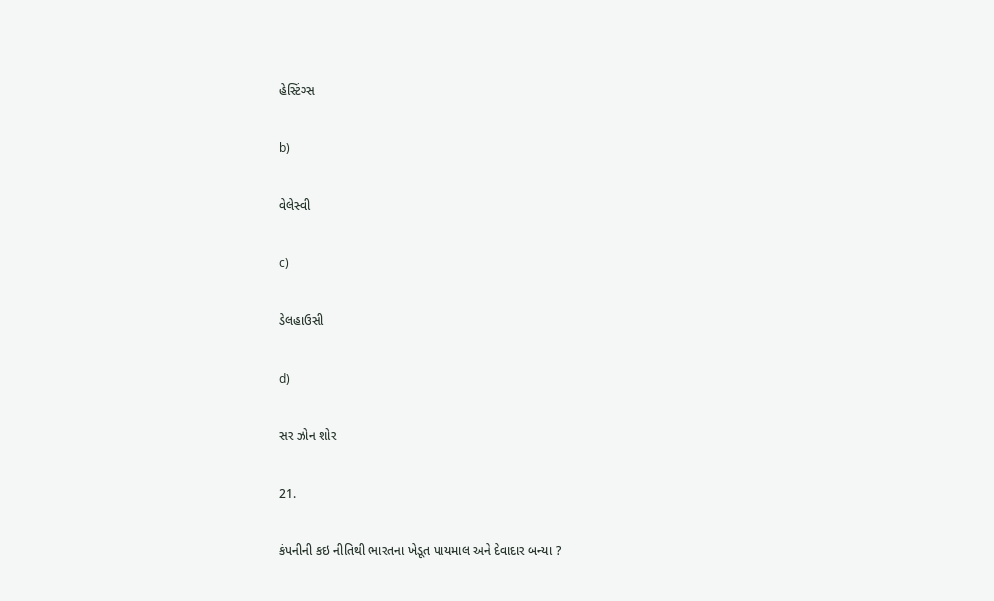હેસ્ટિંગ્સ

b)

વેલેસ્વી

c)

ડેલહાઉસી

d)

સર ઝોન શોર

21.

કંપનીની કઇ નીતિથી ભારતના ખેડૂત પાયમાલ અને દેવાદાર બન્યા ?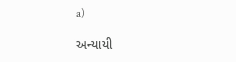a)

અન્યાયી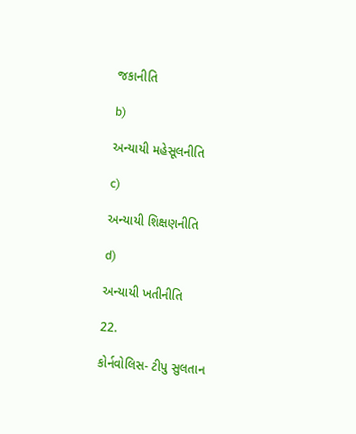જકાનીતિ

b)

અન્યાયી મહેસૂલનીતિ

c)

અન્યાયી શિક્ષણનીતિ

d)

અન્યાયી ખતીનીતિ

22.

કોર્નવોલિસ- ટીપુ સુલતાન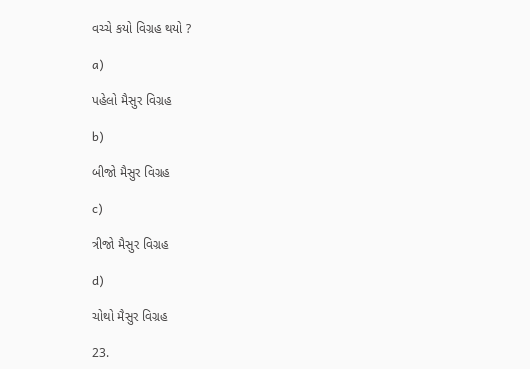વચ્ચે કયો વિગ્રહ થયો ?

a)

પહેલો મૈસુર વિગ્રહ

b)

બીજો મૈસુર વિગ્રહ

c)

ત્રીજો મૈસુર વિગ્રહ

d)

ચોથો મૈસુર વિગ્રહ

23.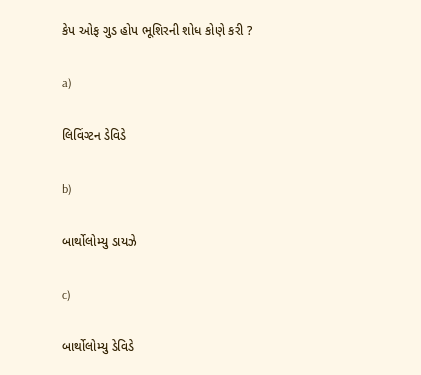કેપ ઓફ ગુડ હોપ ભૂશિરની શોધ કોણે કરી ?

a)

લિવિંગ્ટન ડેવિડે

b)

બાર્થોલોમ્યુ ડાયઝે

c)

બાર્થોલોમ્યુ ડેવિડે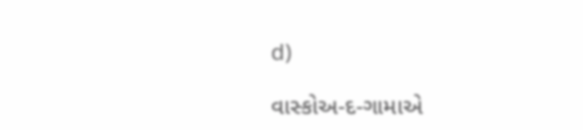d)

વાસ્કોઅ-દ-ગામાએ